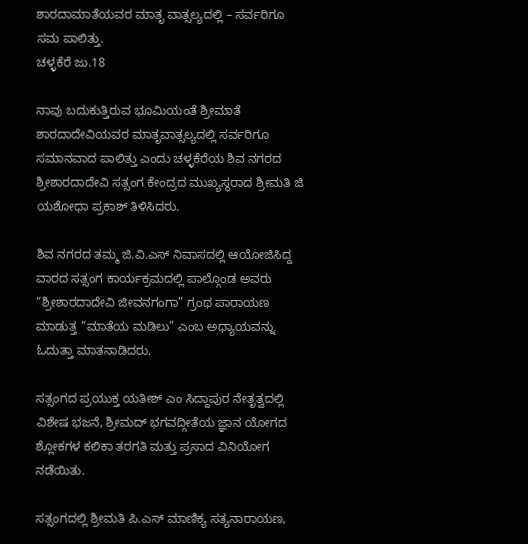ಶಾರದಾಮಾತೆಯವರ ಮಾತೃ ವಾತ್ಸಲ್ಯದಲ್ಲಿ – ಸರ್ವರಿಗೂ ಸಮ ಪಾಲಿತ್ತು.
ಚಳ್ಳಕೆರೆ ಜು.18

ನಾವು ಬದುಕುತ್ತಿರುವ ಭೂಮಿಯಂತೆ ಶ್ರೀಮಾತೆ ಶಾರದಾದೇವಿಯವರ ಮಾತೃವಾತ್ಸಲ್ಯದಲ್ಲಿ ಸರ್ವರಿಗೂ ಸಮಾನವಾದ ಪಾಲಿತ್ತು ಎಂದು ಚಳ್ಳಕೆರೆಯ ಶಿವ ನಗರದ ಶ್ರೀಶಾರದಾದೇವಿ ಸತ್ಸಂಗ ಕೇಂದ್ರದ ಮುಖ್ಯಸ್ಥರಾದ ಶ್ರೀಮತಿ ಜಿ ಯಶೋಧಾ ಪ್ರಕಾಶ್ ತಿಳಿಸಿದರು.

ಶಿವ ನಗರದ ತಮ್ಮ ಜಿ.ವಿ.ಎಸ್ ನಿವಾಸದಲ್ಲಿ ಆಯೋಜಿಸಿದ್ದ ವಾರದ ಸತ್ಸಂಗ ಕಾರ್ಯಕ್ರಮದಲ್ಲಿ ಪಾಲ್ಗೊಂಡ ಅವರು “ಶ್ರೀಶಾರದಾದೇವಿ ಜೀವನಗಂಗಾ” ಗ್ರಂಥ ಪಾರಾಯಣ ಮಾಡುತ್ತ “ಮಾತೆಯ ಮಡಿಲು” ಎಂಬ ಅಧ್ಯಾಯವನ್ನು ಓದುತ್ತಾ ಮಾತನಾಡಿದರು.

ಸತ್ಸಂಗದ ಪ್ರಯುಕ್ತ ಯತೀಶ್ ಎಂ ಸಿದ್ದಾಪುರ ನೇತೃತ್ವದಲ್ಲಿ ವಿಶೇಷ ಭಜನೆ, ಶ್ರೀಮದ್ ಭಗವದ್ಗೀತೆಯ ಜ್ಞಾನ ಯೋಗದ ಶ್ಲೋಕಗಳ ಕಲಿಕಾ ತರಗತಿ ಮತ್ತು ಪ್ರಸಾದ ವಿನಿಯೋಗ ನಡೆಯಿತು.

ಸತ್ಸಂಗದಲ್ಲಿ ಶ್ರೀಮತಿ ಪಿ.ಎಸ್ ಮಾಣಿಕ್ಯ ಸತ್ಯನಾರಾಯಣ,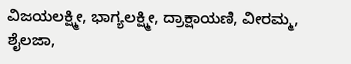ವಿಜಯಲಕ್ಷ್ಮೀ, ಭಾಗ್ಯಲಕ್ಷ್ಮೀ, ದ್ರಾಕ್ಷಾಯಣಿ, ವೀರಮ್ಮ, ಶೈಲಜಾ,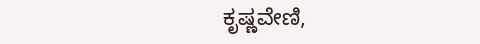ಕೃಷ್ಣವೇಣಿ,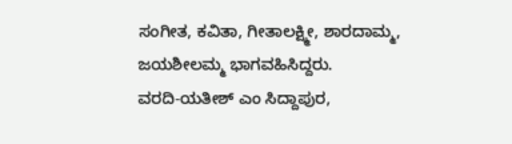ಸಂಗೀತ, ಕವಿತಾ, ಗೀತಾಲಕ್ಷ್ಮೀ, ಶಾರದಾಮ್ಮ, ಜಯಶೀಲಮ್ಮ ಭಾಗವಹಿಸಿದ್ದರು.
ವರದಿ-ಯತೀಶ್ ಎಂ ಸಿದ್ದಾಪುರ,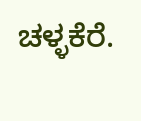ಚಳ್ಳಕೆರೆ.